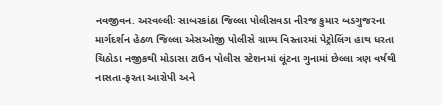નવજીવન. અરવલ્લીઃ સાબરકાંઠા જિલ્લા પોલીસવડા નીરજ કુમાર બડગુજરના માર્ગદર્શન હેઠળ જિલ્લા એસઓજી પોલીસે ગ્રામ્ય વિસ્તારમાં પેટ્રોલિંગ હાથ ધરતા ચિઠોડા નજીકથી મોડાસા ટાઉન પોલીસ સ્ટેશનમાં લૂંટના ગુનામાં છેલ્લા ત્રણ વર્ષથી નાસતા-ફરતા આરોપી અને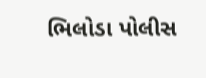ભિલોડા પોલીસ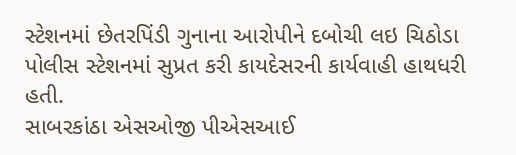સ્ટેશનમાં છેતરપિંડી ગુનાના આરોપીને દબોચી લઇ ચિઠોડા પોલીસ સ્ટેશનમાં સુપ્રત કરી કાયદેસરની કાર્યવાહી હાથધરી હતી.
સાબરકાંઠા એસઓજી પીએસઆઈ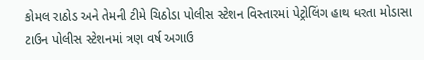કોમલ રાઠોડ અને તેમની ટીમે ચિઠોડા પોલીસ સ્ટેશન વિસ્તારમાં પેટ્રોલિંગ હાથ ધરતા મોડાસા ટાઉન પોલીસ સ્ટેશનમાં ત્રણ વર્ષ અગાઉ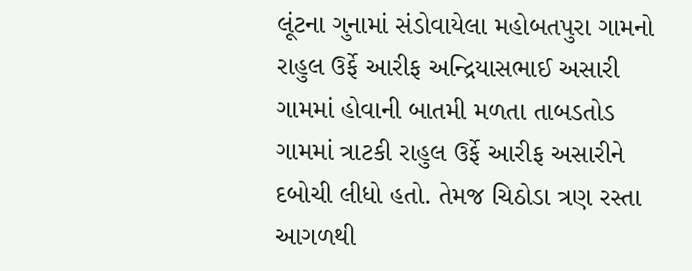લૂંટના ગુનામાં સંડોવાયેલા મહોબતપુરા ગામનો રાહુલ ઉર્ફે આરીફ અન્દ્રિયાસભાઈ અસારી ગામમાં હોવાની બાતમી મળતા તાબડતોડ ગામમાં ત્રાટકી રાહુલ ઉર્ફે આરીફ અસારીને દબોચી લીધો હતો. તેમજ ચિઠોડા ત્રણ રસ્તા આગળથી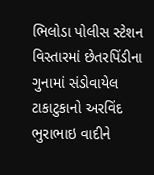ભિલોડા પોલીસ સ્ટેશન વિસ્તારમાં છેતરપિંડીના ગુનામાં સંડોવાયેલ ટાકાટુકાનો અરવિંદ ભુરાભાઇ વાદીને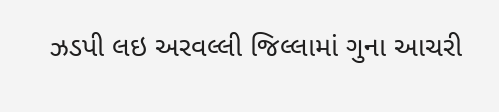ઝડપી લઇ અરવલ્લી જિલ્લામાં ગુના આચરી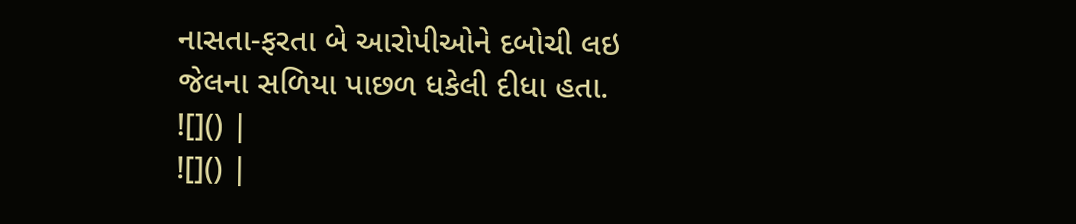નાસતા-ફરતા બે આરોપીઓને દબોચી લઇ જેલના સળિયા પાછળ ધકેલી દીધા હતા.
![]() |
![]() |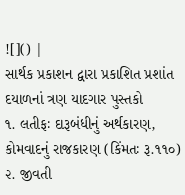![]() |
સાર્થક પ્રકાશન દ્વારા પ્રકાશિત પ્રશાંત દયાળનાં ત્રણ યાદગાર પુસ્તકો
૧. લતીફઃ દારૂબંધીનું અર્થકારણ, કોમવાદનું રાજકારણ (કિંમતઃ રૂ.૧૧૦)
૨. જીવતી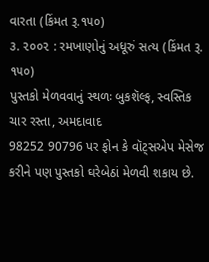વારતા (કિંમત રૂ.૧૫૦)
૩. ૨૦૦૨ : રમખાણોનું અધૂરું સત્ય (કિંમત રૂ. ૧૫૦)
પુસ્તકો મેળવવાનું સ્થળઃ બુકશૅલ્ફ, સ્વસ્તિક ચાર રસ્તા, અમદાવાદ
98252 90796 પર ફોન કે વૉટ્સએપ મેસેજ કરીને પણ પુસ્તકો ઘરેબેઠાં મેળવી શકાય છે.